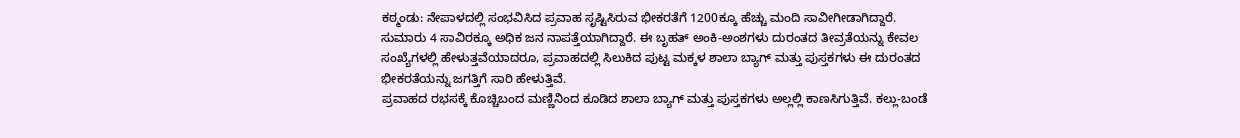ಕಠ್ಮಂಡು: ನೇಪಾಳದಲ್ಲಿ ಸಂಭವಿಸಿದ ಪ್ರವಾಹ ಸೃಷ್ಟಿಸಿರುವ ಭೀಕರತೆಗೆ 1200ಕ್ಕೂ ಹೆಚ್ಚು ಮಂದಿ ಸಾವೀಗೀಡಾಗಿದ್ದಾರೆ. ಸುಮಾರು 4 ಸಾವಿರಕ್ಕೂ ಅಧಿಕ ಜನ ನಾಪತ್ತೆಯಾಗಿದ್ದಾರೆ. ಈ ಬೃಹತ್ ಅಂಕಿ-ಅಂಶಗಳು ದುರಂತದ ತೀವ್ರತೆಯನ್ನು ಕೇವಲ ಸಂಖ್ಯೆಗಳಲ್ಲಿ ಹೇಳುತ್ತವೆಯಾದರೂ, ಪ್ರವಾಹದಲ್ಲಿ ಸಿಲುಕಿದ ಪುಟ್ಟ ಮಕ್ಕಳ ಶಾಲಾ ಬ್ಯಾಗ್ ಮತ್ತು ಪುಸ್ತಕಗಳು ಈ ದುರಂತದ ಭೀಕರತೆಯನ್ನು ಜಗತ್ತಿಗೆ ಸಾರಿ ಹೇಳುತ್ತಿವೆ.
ಪ್ರವಾಹದ ರಭಸಕ್ಕೆ ಕೊಚ್ಚಿಬಂದ ಮಣ್ಣಿನಿಂದ ಕೂಡಿದ ಶಾಲಾ ಬ್ಯಾಗ್ ಮತ್ತು ಪುಸ್ತಕಗಳು ಅಲ್ಲಲ್ಲಿ ಕಾಣಸಿಗುತ್ತಿವೆ. ಕಲ್ಲು-ಬಂಡೆ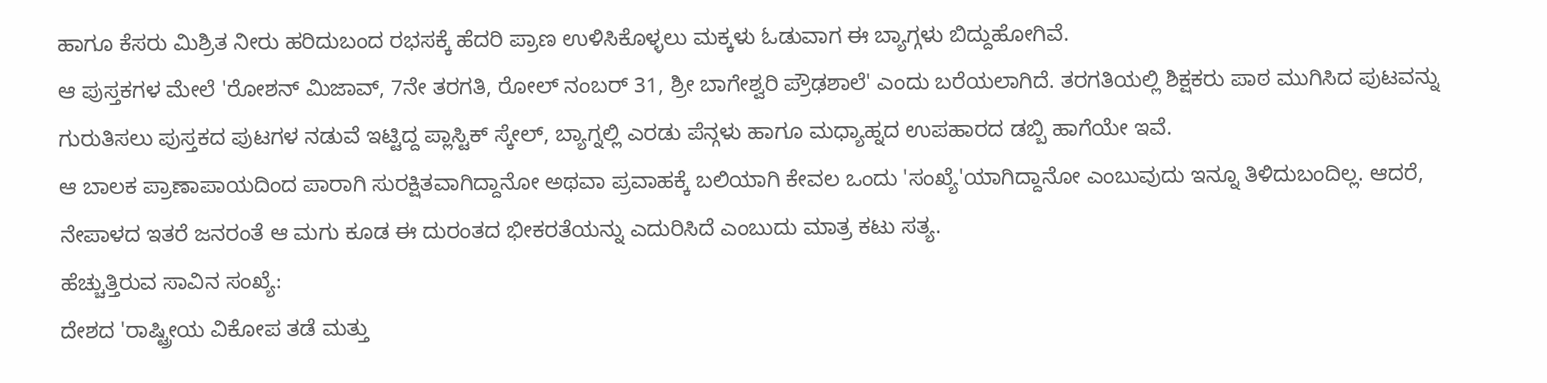ಹಾಗೂ ಕೆಸರು ಮಿಶ್ರಿತ ನೀರು ಹರಿದುಬಂದ ರಭಸಕ್ಕೆ ಹೆದರಿ ಪ್ರಾಣ ಉಳಿಸಿಕೊಳ್ಳಲು ಮಕ್ಕಳು ಓಡುವಾಗ ಈ ಬ್ಯಾಗ್ಗಳು ಬಿದ್ದುಹೋಗಿವೆ.
ಆ ಪುಸ್ತಕಗಳ ಮೇಲೆ 'ರೋಶನ್ ಮಿಜಾವ್, 7ನೇ ತರಗತಿ, ರೋಲ್ ನಂಬರ್ 31, ಶ್ರೀ ಬಾಗೇಶ್ವರಿ ಪ್ರೌಢಶಾಲೆ' ಎಂದು ಬರೆಯಲಾಗಿದೆ. ತರಗತಿಯಲ್ಲಿ ಶಿಕ್ಷಕರು ಪಾಠ ಮುಗಿಸಿದ ಪುಟವನ್ನು ಗುರುತಿಸಲು ಪುಸ್ತಕದ ಪುಟಗಳ ನಡುವೆ ಇಟ್ಟಿದ್ದ ಪ್ಲಾಸ್ಟಿಕ್ ಸ್ಕೇಲ್, ಬ್ಯಾಗ್ನಲ್ಲಿ ಎರಡು ಪೆನ್ಗಳು ಹಾಗೂ ಮಧ್ಯಾಹ್ನದ ಉಪಹಾರದ ಡಬ್ಬಿ ಹಾಗೆಯೇ ಇವೆ.
ಆ ಬಾಲಕ ಪ್ರಾಣಾಪಾಯದಿಂದ ಪಾರಾಗಿ ಸುರಕ್ಷಿತವಾಗಿದ್ದಾನೋ ಅಥವಾ ಪ್ರವಾಹಕ್ಕೆ ಬಲಿಯಾಗಿ ಕೇವಲ ಒಂದು 'ಸಂಖ್ಯೆ'ಯಾಗಿದ್ದಾನೋ ಎಂಬುವುದು ಇನ್ನೂ ತಿಳಿದುಬಂದಿಲ್ಲ. ಆದರೆ, ನೇಪಾಳದ ಇತರೆ ಜನರಂತೆ ಆ ಮಗು ಕೂಡ ಈ ದುರಂತದ ಭೀಕರತೆಯನ್ನು ಎದುರಿಸಿದೆ ಎಂಬುದು ಮಾತ್ರ ಕಟು ಸತ್ಯ.
ಹೆಚ್ಚುತ್ತಿರುವ ಸಾವಿನ ಸಂಖ್ಯೆ:
ದೇಶದ 'ರಾಷ್ಟ್ರೀಯ ವಿಕೋಪ ತಡೆ ಮತ್ತು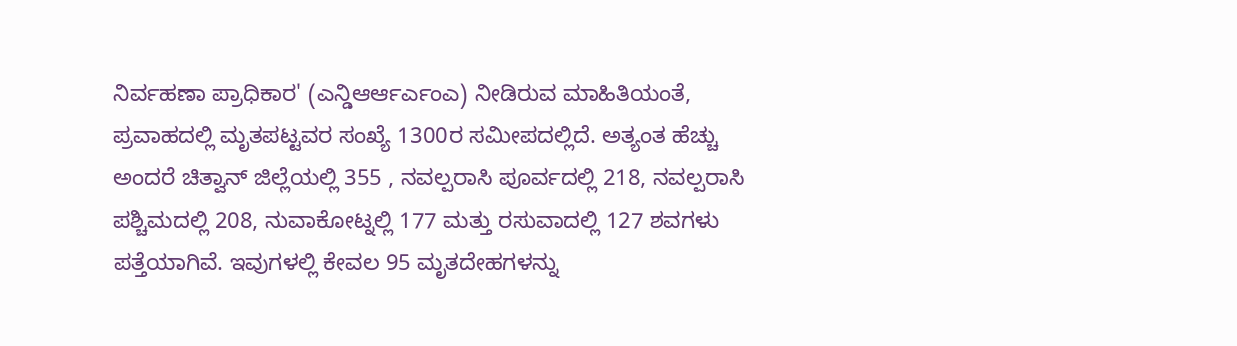ನಿರ್ವಹಣಾ ಪ್ರಾಧಿಕಾರ' (ಎನ್ಡಿಆರ್ಆರ್ಎಂಎ) ನೀಡಿರುವ ಮಾಹಿತಿಯಂತೆ, ಪ್ರವಾಹದಲ್ಲಿ ಮೃತಪಟ್ಟವರ ಸಂಖ್ಯೆ 1300ರ ಸಮೀಪದಲ್ಲಿದೆ. ಅತ್ಯಂತ ಹೆಚ್ಚು ಅಂದರೆ ಚಿತ್ವಾನ್ ಜಿಲ್ಲೆಯಲ್ಲಿ 355 , ನವಲ್ಪರಾಸಿ ಪೂರ್ವದಲ್ಲಿ 218, ನವಲ್ಪರಾಸಿ ಪಶ್ಚಿಮದಲ್ಲಿ 208, ನುವಾಕೋಟ್ನಲ್ಲಿ 177 ಮತ್ತು ರಸುವಾದಲ್ಲಿ 127 ಶವಗಳು ಪತ್ತೆಯಾಗಿವೆ. ಇವುಗಳಲ್ಲಿ ಕೇವಲ 95 ಮೃತದೇಹಗಳನ್ನು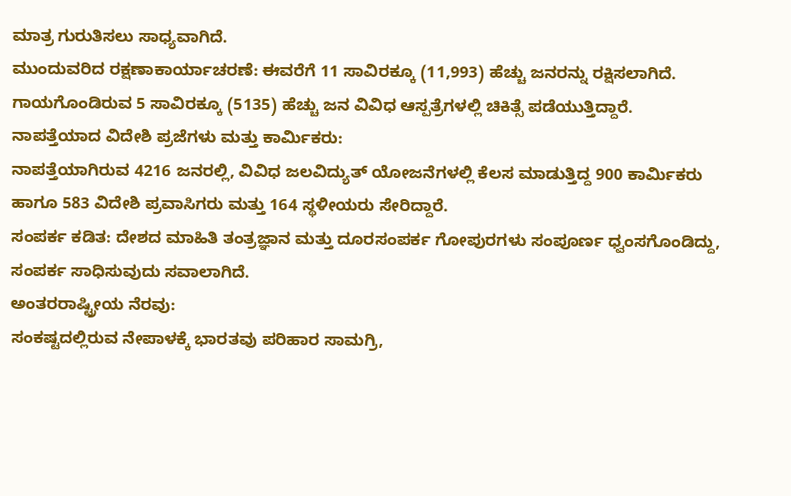ಮಾತ್ರ ಗುರುತಿಸಲು ಸಾಧ್ಯವಾಗಿದೆ.
ಮುಂದುವರಿದ ರಕ್ಷಣಾಕಾರ್ಯಾಚರಣೆ: ಈವರೆಗೆ 11 ಸಾವಿರಕ್ಕೂ (11,993) ಹೆಚ್ಚು ಜನರನ್ನು ರಕ್ಷಿಸಲಾಗಿದೆ. ಗಾಯಗೊಂಡಿರುವ 5 ಸಾವಿರಕ್ಕೂ (5135) ಹೆಚ್ಚು ಜನ ವಿವಿಧ ಆಸ್ಪತ್ರೆಗಳಲ್ಲಿ ಚಿಕಿತ್ಸೆ ಪಡೆಯುತ್ತಿದ್ದಾರೆ.
ನಾಪತ್ತೆಯಾದ ವಿದೇಶಿ ಪ್ರಜೆಗಳು ಮತ್ತು ಕಾರ್ಮಿಕರು:
ನಾಪತ್ತೆಯಾಗಿರುವ 4216 ಜನರಲ್ಲಿ, ವಿವಿಧ ಜಲವಿದ್ಯುತ್ ಯೋಜನೆಗಳಲ್ಲಿ ಕೆಲಸ ಮಾಡುತ್ತಿದ್ದ 900 ಕಾರ್ಮಿಕರು ಹಾಗೂ 583 ವಿದೇಶಿ ಪ್ರವಾಸಿಗರು ಮತ್ತು 164 ಸ್ಥಳೀಯರು ಸೇರಿದ್ದಾರೆ.
ಸಂಪರ್ಕ ಕಡಿತ: ದೇಶದ ಮಾಹಿತಿ ತಂತ್ರಜ್ಞಾನ ಮತ್ತು ದೂರಸಂಪರ್ಕ ಗೋಪುರಗಳು ಸಂಪೂರ್ಣ ಧ್ವಂಸಗೊಂಡಿದ್ದು, ಸಂಪರ್ಕ ಸಾಧಿಸುವುದು ಸವಾಲಾಗಿದೆ.
ಅಂತರರಾಷ್ಟ್ರೀಯ ನೆರವು:
ಸಂಕಷ್ಟದಲ್ಲಿರುವ ನೇಪಾಳಕ್ಕೆ ಭಾರತವು ಪರಿಹಾರ ಸಾಮಗ್ರಿ,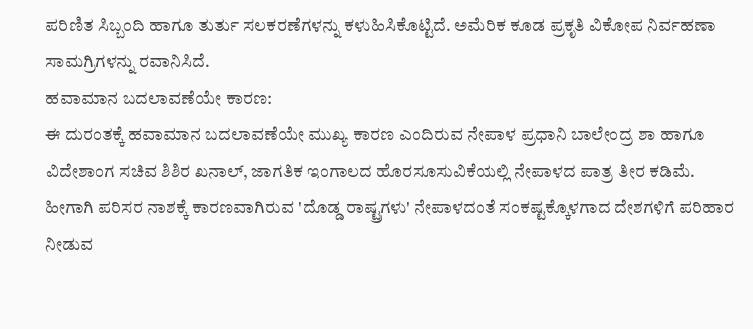ಪರಿಣಿತ ಸಿಬ್ಬಂದಿ ಹಾಗೂ ತುರ್ತು ಸಲಕರಣೆಗಳನ್ನು ಕಳುಹಿಸಿಕೊಟ್ಟಿದೆ. ಅಮೆರಿಕ ಕೂಡ ಪ್ರಕೃತಿ ವಿಕೋಪ ನಿರ್ವಹಣಾ ಸಾಮಗ್ರಿಗಳನ್ನು ರವಾನಿಸಿದೆ.
ಹವಾಮಾನ ಬದಲಾವಣೆಯೇ ಕಾರಣ:
ಈ ದುರಂತಕ್ಕೆ ಹವಾಮಾನ ಬದಲಾವಣೆಯೇ ಮುಖ್ಯ ಕಾರಣ ಎಂದಿರುವ ನೇಪಾಳ ಪ್ರಧಾನಿ ಬಾಲೇಂದ್ರ ಶಾ ಹಾಗೂ ವಿದೇಶಾಂಗ ಸಚಿವ ಶಿಶಿರ ಖನಾಲ್, ಜಾಗತಿಕ ಇಂಗಾಲದ ಹೊರಸೂಸುವಿಕೆಯಲ್ಲಿ ನೇಪಾಳದ ಪಾತ್ರ ತೀರ ಕಡಿಮೆ. ಹೀಗಾಗಿ ಪರಿಸರ ನಾಶಕ್ಕೆ ಕಾರಣವಾಗಿರುವ 'ದೊಡ್ಡ ರಾಷ್ಟ್ರಗಳು' ನೇಪಾಳದಂತೆ ಸಂಕಷ್ಟಕ್ಕೊಳಗಾದ ದೇಶಗಳಿಗೆ ಪರಿಹಾರ ನೀಡುವ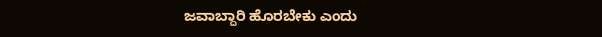ಜವಾಬ್ದಾರಿ ಹೊರಬೇಕು ಎಂದು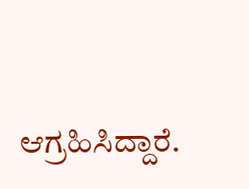ಆಗ್ರಹಿಸಿದ್ದಾರೆ.